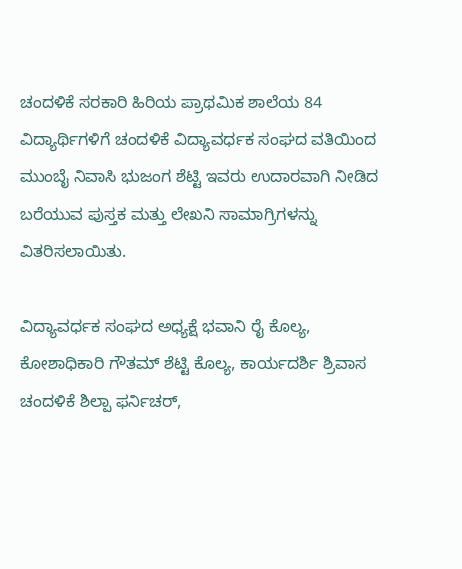ಚಂದಳಿಕೆ ಸರಕಾರಿ ಹಿರಿಯ ಪ್ರಾಥಮಿಕ ಶಾಲೆಯ 84 ವಿದ್ಯಾರ್ಥಿಗಳಿಗೆ ಚಂದಳಿಕೆ ವಿದ್ಯಾವರ್ಧಕ ಸಂಘದ ವತಿಯಿಂದ ಮುಂಬೈ ನಿವಾಸಿ ಭುಜಂಗ ಶೆಟ್ಟಿ ಇವರು ಉದಾರವಾಗಿ ನೀಡಿದ ಬರೆಯುವ ಪುಸ್ತಕ ಮತ್ತು ಲೇಖನಿ ಸಾಮಾಗ್ರಿಗಳನ್ನು ವಿತರಿಸಲಾಯಿತು.

ವಿದ್ಯಾವರ್ಧಕ ಸಂಘದ ಅಧ್ಯಕ್ಷೆ ಭವಾನಿ ರೈ ಕೊಲ್ಯ, ಕೋಶಾಧಿಕಾರಿ ಗೌತಮ್ ಶೆಟ್ಟಿ ಕೊಲ್ಯ, ಕಾರ್ಯದರ್ಶಿ ಶ್ರಿವಾಸ ಚಂದಳಿಕೆ ಶಿಲ್ಪಾ ಫರ್ನಿಚರ್,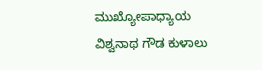ಮುಖ್ಯೋಪಾಧ್ಯಾಯ ವಿಶ್ವನಾಥ ಗೌಡ ಕುಳಾಲು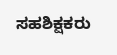ಸಹಶಿಕ್ಷಕರು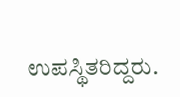ಉಪಸ್ಥಿತರಿದ್ದರು.